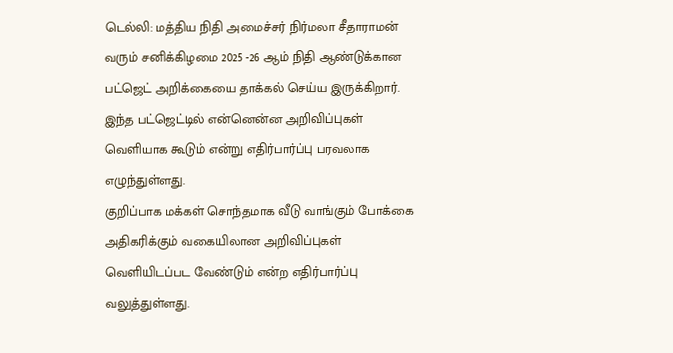டெல்லி: மத்திய நிதி அமைச்சர் நிர்மலா சீதாராமன் வரும் சனிக்கிழமை 2025 -26 ஆம் நிதி ஆண்டுக்கான பட்ஜெட் அறிக்கையை தாக்கல் செய்ய இருக்கிறார். இந்த பட்ஜெட்டில் என்னென்ன அறிவிப்புகள் வெளியாக கூடும் என்று எதிர்பார்ப்பு பரவலாக எழுந்துள்ளது.
குறிப்பாக மக்கள் சொந்தமாக வீடு வாங்கும் போக்கை அதிகரிக்கும் வகையிலான அறிவிப்புகள் வெளியிடப்பட வேண்டும் என்ற எதிர்பார்ப்பு வலுத்துள்ளது.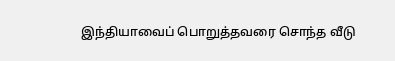இந்தியாவைப் பொறுத்தவரை சொந்த வீடு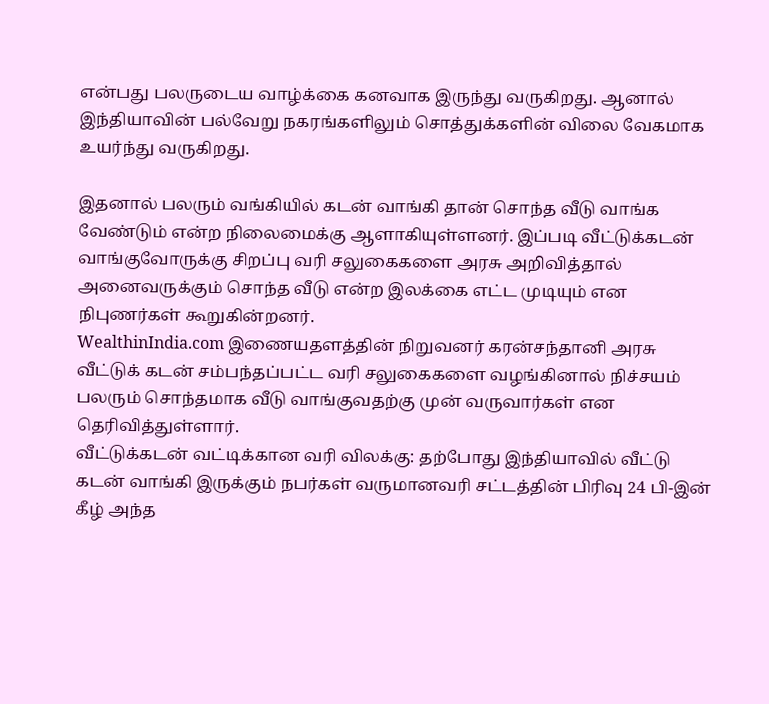என்பது பலருடைய வாழ்க்கை கனவாக இருந்து வருகிறது. ஆனால் இந்தியாவின் பல்வேறு நகரங்களிலும் சொத்துக்களின் விலை வேகமாக உயர்ந்து வருகிறது.

இதனால் பலரும் வங்கியில் கடன் வாங்கி தான் சொந்த வீடு வாங்க வேண்டும் என்ற நிலைமைக்கு ஆளாகியுள்ளனர். இப்படி வீட்டுக்கடன் வாங்குவோருக்கு சிறப்பு வரி சலுகைகளை அரசு அறிவித்தால் அனைவருக்கும் சொந்த வீடு என்ற இலக்கை எட்ட முடியும் என நிபுணர்கள் கூறுகின்றனர்.
WealthinIndia.com இணையதளத்தின் நிறுவனர் கரன்சந்தானி அரசு வீட்டுக் கடன் சம்பந்தப்பட்ட வரி சலுகைகளை வழங்கினால் நிச்சயம் பலரும் சொந்தமாக வீடு வாங்குவதற்கு முன் வருவார்கள் என தெரிவித்துள்ளார்.
வீட்டுக்கடன் வட்டிக்கான வரி விலக்கு: தற்போது இந்தியாவில் வீட்டு கடன் வாங்கி இருக்கும் நபர்கள் வருமானவரி சட்டத்தின் பிரிவு 24 பி-இன் கீழ் அந்த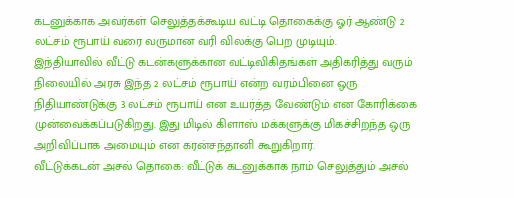கடனுக்காக அவர்கள் செலுத்தக்கூடிய வட்டி தொகைக்கு ஓர் ஆண்டு 2 லட்சம் ரூபாய் வரை வருமான வரி விலக்கு பெற முடியும்.
இந்தியாவில் வீட்டு கடன்களுக்கான வட்டிவிகிதங்கள் அதிகரித்து வரும் நிலையில் அரசு இந்த 2 லட்சம் ரூபாய் என்ற வரம்பினை ஒரு நிதியாண்டுக்கு 3 லட்சம் ரூபாய் என உயர்த்த வேண்டும் என கோரிக்கை முன்வைக்கப்படுகிறது. இது மிடில் கிளாஸ் மக்களுக்கு மிகச்சிறந்த ஒரு அறிவிப்பாக அமையும் என கரன்சந்தானி கூறுகிறார்.
வீட்டுக்கடன் அசல் தொகை: வீட்டுக் கடனுக்காக நாம் செலுத்தும் அசல்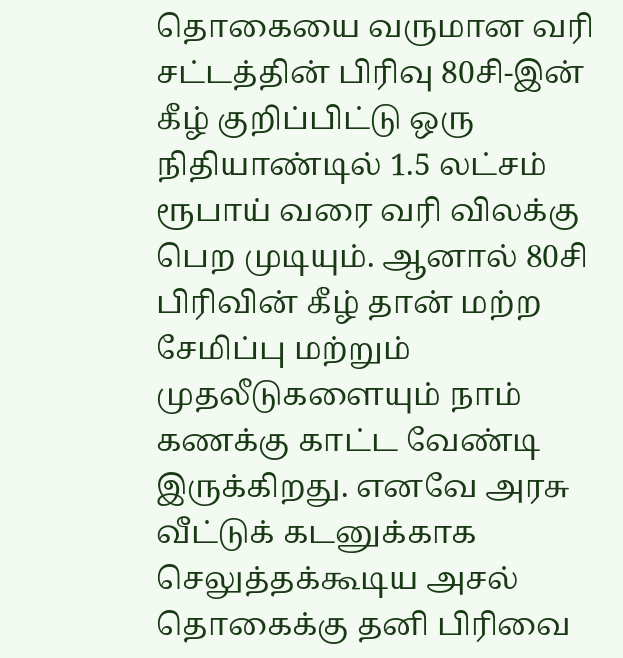தொகையை வருமான வரி சட்டத்தின் பிரிவு 80சி-இன் கீழ் குறிப்பிட்டு ஒரு நிதியாண்டில் 1.5 லட்சம் ரூபாய் வரை வரி விலக்கு பெற முடியும். ஆனால் 80சி பிரிவின் கீழ் தான் மற்ற சேமிப்பு மற்றும் முதலீடுகளையும் நாம் கணக்கு காட்ட வேண்டி இருக்கிறது. எனவே அரசு வீட்டுக் கடனுக்காக செலுத்தக்கூடிய அசல் தொகைக்கு தனி பிரிவை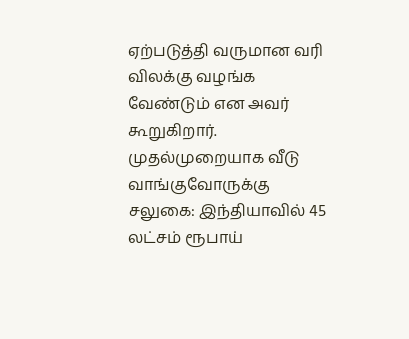ஏற்படுத்தி வருமான வரி விலக்கு வழங்க வேண்டும் என அவர் கூறுகிறார்.
முதல்முறையாக வீடு வாங்குவோருக்கு சலுகை: இந்தியாவில் 45 லட்சம் ரூபாய்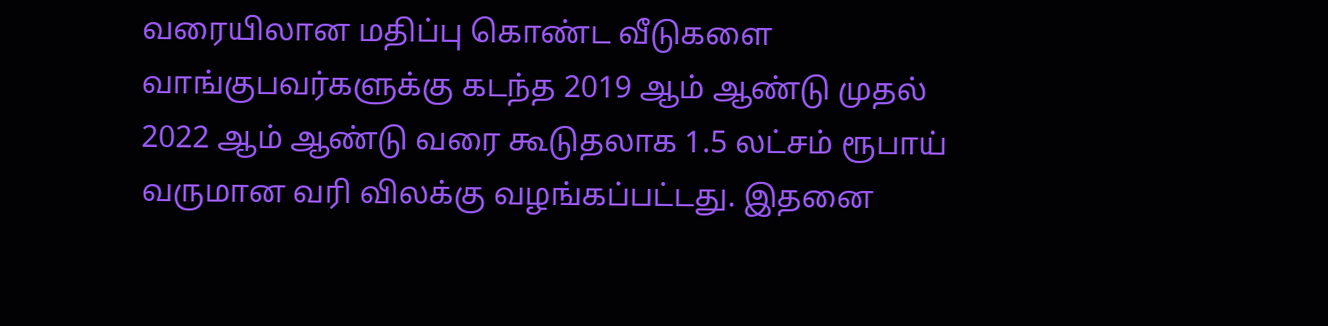வரையிலான மதிப்பு கொண்ட வீடுகளை வாங்குபவர்களுக்கு கடந்த 2019 ஆம் ஆண்டு முதல் 2022 ஆம் ஆண்டு வரை கூடுதலாக 1.5 லட்சம் ரூபாய் வருமான வரி விலக்கு வழங்கப்பட்டது. இதனை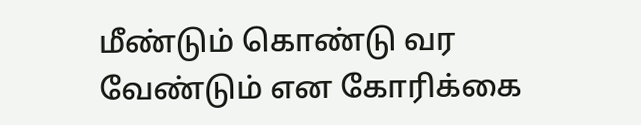மீண்டும் கொண்டு வர வேண்டும் என கோரிக்கை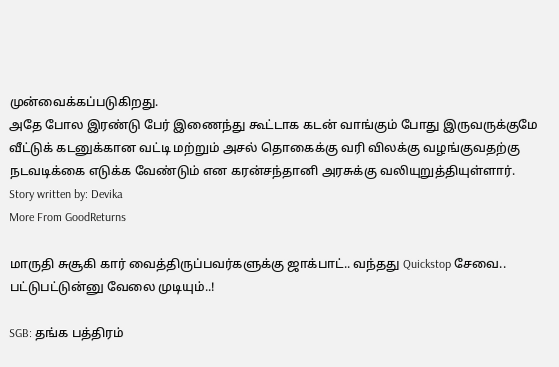முன்வைக்கப்படுகிறது.
அதே போல இரண்டு பேர் இணைந்து கூட்டாக கடன் வாங்கும் போது இருவருக்குமே வீட்டுக் கடனுக்கான வட்டி மற்றும் அசல் தொகைக்கு வரி விலக்கு வழங்குவதற்கு நடவடிக்கை எடுக்க வேண்டும் என கரன்சந்தானி அரசுக்கு வலியுறுத்தியுள்ளார்.
Story written by: Devika
More From GoodReturns

மாருதி சுசூகி கார் வைத்திருப்பவர்களுக்கு ஜாக்பாட்.. வந்தது Quickstop சேவை.. பட்டுபட்டுன்னு வேலை முடியும்..!

SGB: தங்க பத்திரம்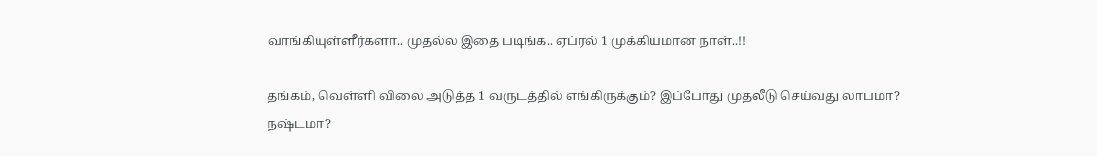வாங்கியுள்ளீர்களா.. முதல்ல இதை படிங்க.. ஏப்ரல் 1 முக்கியமான நாள்..!!

தங்கம், வெள்ளி விலை அடுத்த 1 வருடத்தில் எங்கிருக்கும்? இப்போது முதலீடு செய்வது லாபமா? நஷ்டமா?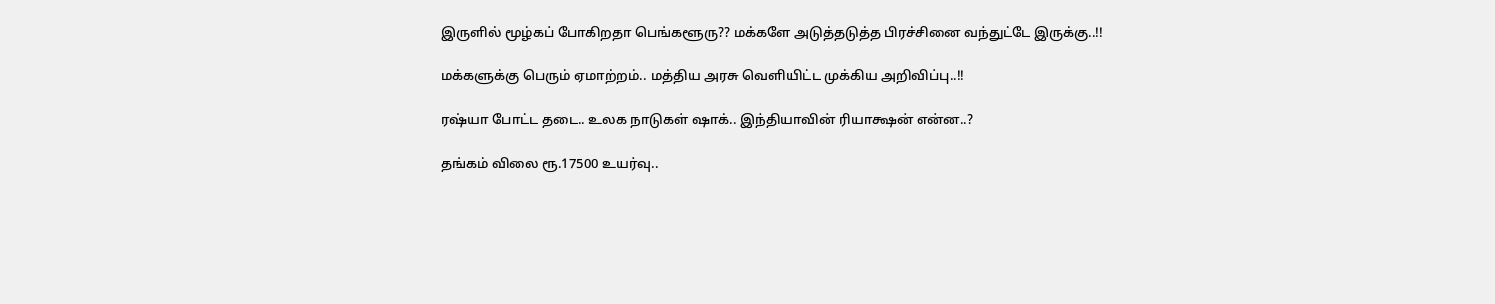இருளில் மூழ்கப் போகிறதா பெங்களூரு?? மக்களே அடுத்தடுத்த பிரச்சினை வந்துட்டே இருக்கு..!!

மக்களுக்கு பெரும் ஏமாற்றம்.. மத்திய அரசு வெளியிட்ட முக்கிய அறிவிப்பு..!!

ரஷ்யா போட்ட தடை.. உலக நாடுகள் ஷாக்.. இந்தியாவின் ரியாக்ஷன் என்ன..?

தங்கம் விலை ரூ.17500 உயர்வு..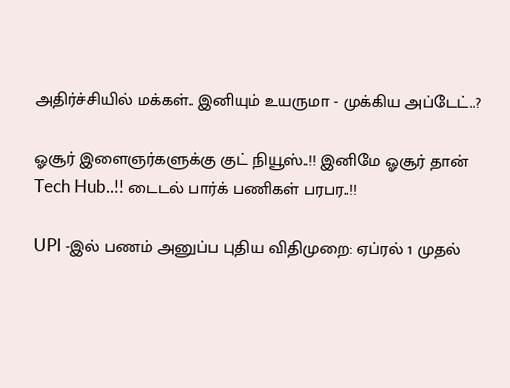அதிர்ச்சியில் மக்கள்.. இனியும் உயருமா - முக்கிய அப்டேட்..?

ஓசூர் இளைஞர்களுக்கு குட் நியூஸ்..!! இனிமே ஓசூர் தான் Tech Hub..!! டைடல் பார்க் பணிகள் பரபர..!!

UPI -இல் பணம் அனுப்ப புதிய விதிமுறை: ஏப்ரல் 1 முதல்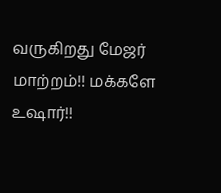வருகிறது மேஜர் மாற்றம்!! மக்களே உஷார்!!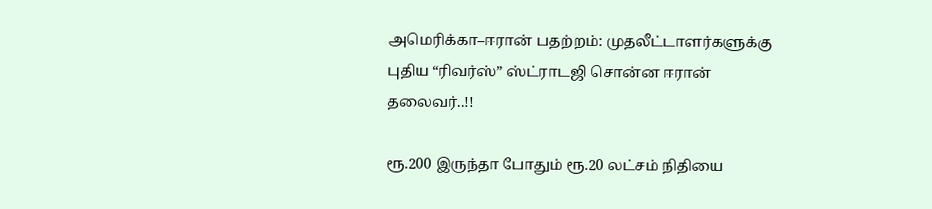அமெரிக்கா–ஈரான் பதற்றம்: முதலீட்டாளர்களுக்கு புதிய “ரிவர்ஸ்” ஸ்ட்ராடஜி சொன்ன ஈரான் தலைவர்..!!

ரூ.200 இருந்தா போதும் ரூ.20 லட்சம் நிதியை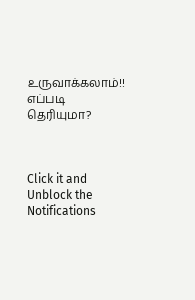உருவாக்கலாம்!! எப்படி தெரியுமா?



Click it and Unblock the Notifications